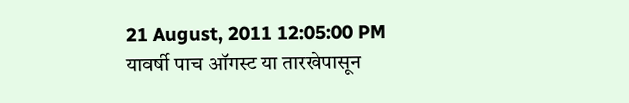21 August, 2011 12:05:00 PM
यावर्षी पाच ऑगस्ट या तारखेपासून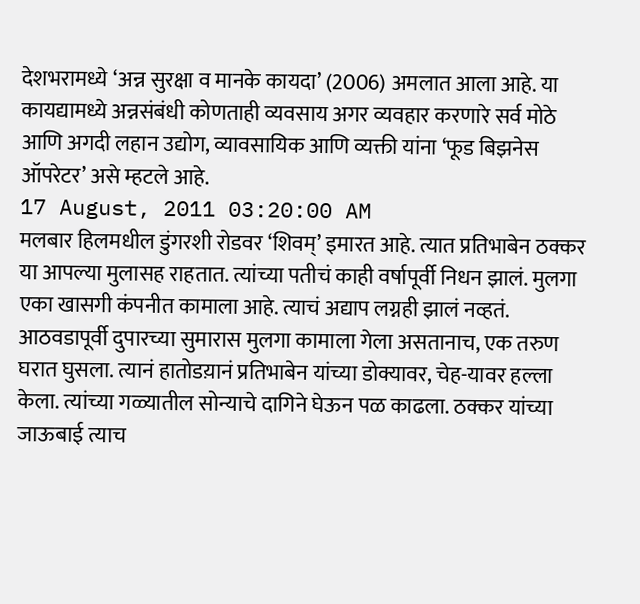देशभरामध्ये ‘अन्न सुरक्षा व मानके कायदा’ (2006) अमलात आला आहे. या कायद्यामध्ये अन्नसंबंधी कोणताही व्यवसाय अगर व्यवहार करणारे सर्व मोठे आणि अगदी लहान उद्योग, व्यावसायिक आणि व्यक्ती यांना ‘फूड बिझनेस ऑपरेटर’ असे म्हटले आहे.
17 August, 2011 03:20:00 AM
मलबार हिलमधील डुंगरशी रोडवर ‘शिवम्’ इमारत आहे. त्यात प्रतिभाबेन ठक्कर या आपल्या मुलासह राहतात. त्यांच्या पतीचं काही वर्षापूर्वी निधन झालं. मुलगा एका खासगी कंपनीत कामाला आहे. त्याचं अद्याप लग्नही झालं नव्हतं. आठवडापूर्वी दुपारच्या सुमारास मुलगा कामाला गेला असतानाच, एक तरुण घरात घुसला. त्यानं हातोडय़ानं प्रतिभाबेन यांच्या डोक्यावर, चेह-यावर हल्ला केला. त्यांच्या गळ्यातील सोन्याचे दागिने घेऊन पळ काढला. ठक्कर यांच्या जाऊबाई त्याच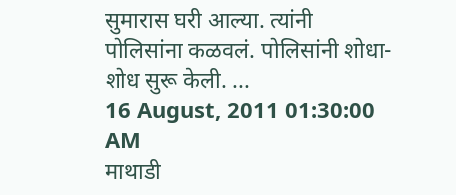सुमारास घरी आल्या. त्यांनी पोलिसांना कळवलं. पोलिसांनी शोधा-शोध सुरू केली. ...
16 August, 2011 01:30:00 AM
माथाडी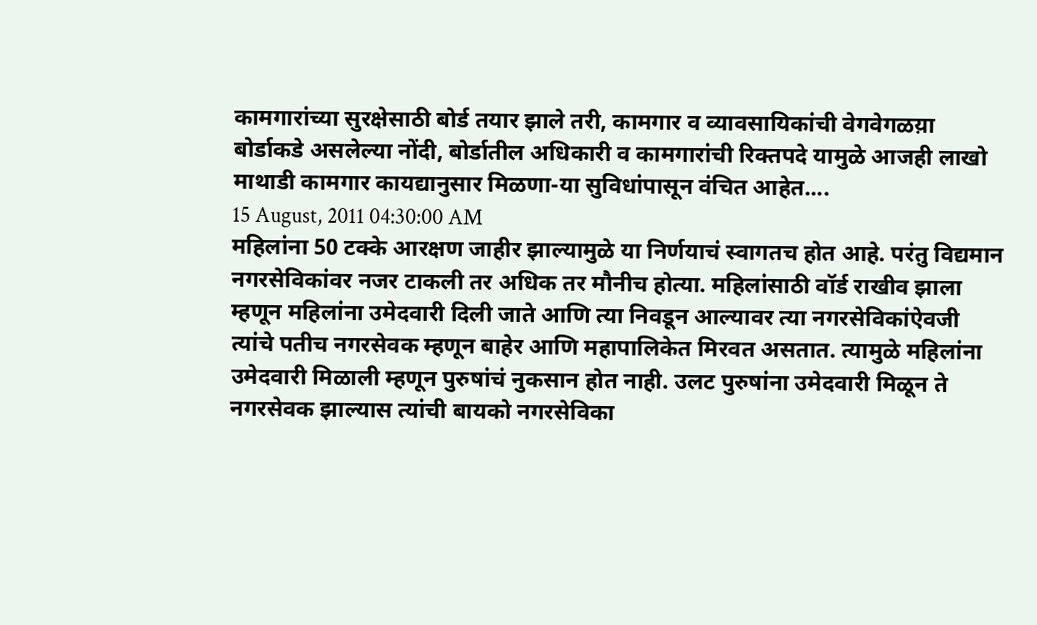कामगारांच्या सुरक्षेसाठी बोर्ड तयार झाले तरी, कामगार व व्यावसायिकांची वेगवेगळय़ा बोर्डाकडे असलेल्या नोंदी, बोर्डातील अधिकारी व कामगारांची रिक्तपदे यामुळे आजही लाखो माथाडी कामगार कायद्यानुसार मिळणा-या सुविधांपासून वंचित आहेत....
15 August, 2011 04:30:00 AM
महिलांना 50 टक्के आरक्षण जाहीर झाल्यामुळे या निर्णयाचं स्वागतच होत आहे. परंतु विद्यमान नगरसेविकांवर नजर टाकली तर अधिक तर मौनीच होत्या. महिलांसाठी वॉर्ड राखीव झाला म्हणून महिलांना उमेदवारी दिली जाते आणि त्या निवडून आल्यावर त्या नगरसेविकांऐवजी त्यांचे पतीच नगरसेवक म्हणून बाहेर आणि महापालिकेत मिरवत असतात. त्यामुळे महिलांना उमेदवारी मिळाली म्हणून पुरुषांचं नुकसान होत नाही. उलट पुरुषांना उमेदवारी मिळून ते नगरसेवक झाल्यास त्यांची बायको नगरसेविका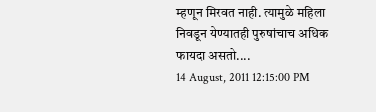म्हणून मिरवत नाही. त्यामुळे महिला निवडून येण्यातही पुरुषांचाच अधिक फायदा असतो....
14 August, 2011 12:15:00 PM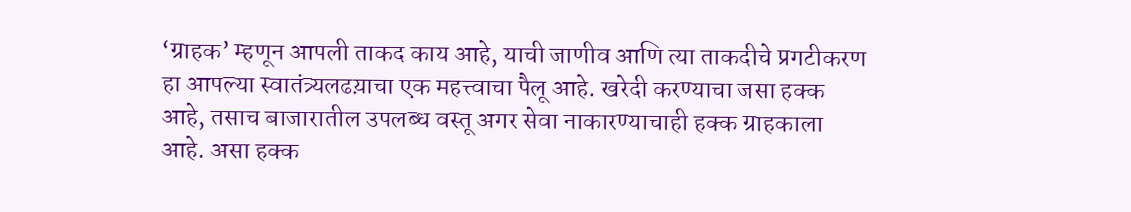‘ग्राहक’ म्हणून आपली ताकद काय आहे, याची जाणीव आणि त्या ताकदीचे प्रगटीकरण हा आपल्या स्वातंत्र्यलढय़ाचा एक महत्त्वाचा पैलू आहे. खरेदी करण्याचा जसा हक्क आहे, तसाच बाजारातील उपलब्ध वस्तू अगर सेवा नाकारण्याचाही हक्क ग्राहकाला आहे. असा हक्क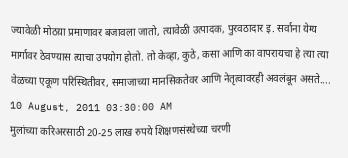ज्यावेळी मोठय़ा प्रमाणावर बजावला जातो, त्यावेळी उत्पादक, पुरवठादार इ. सर्वाना येग्य मार्गावर ठेवण्यास त्याचा उपयोग होतो. तो केव्हा, कुठे, कसा आणि का वापरायचा हे त्या त्या वेळच्या एकूण परिस्थितीवर, समाजाच्या मानसिकतेवर आणि नेतृत्वावरही अवलंबून असते....
10 August, 2011 03:30:00 AM
मुलांच्या करिअरसाठी 20-25 लाख रुपये शिक्षणसंस्थेच्या चरणी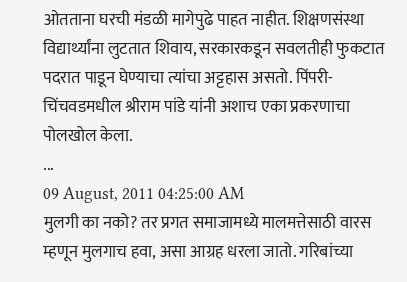ओतताना घरची मंडळी मागेपुढे पाहत नाहीत. शिक्षणसंस्था विद्यार्थ्यांना लुटतात शिवाय, सरकारकडून सवलतीही फुकटात पदरात पाडून घेण्याचा त्यांचा अट्टहास असतो. पिंपरी-चिंचवडमधील श्रीराम पांडे यांनी अशाच एका प्रकरणाचा पोलखोल केला.
...
09 August, 2011 04:25:00 AM
मुलगी का नको? तर प्रगत समाजामध्ये मालमत्तेसाठी वारस म्हणून मुलगाच हवा, असा आग्रह धरला जातो. गरिबांच्या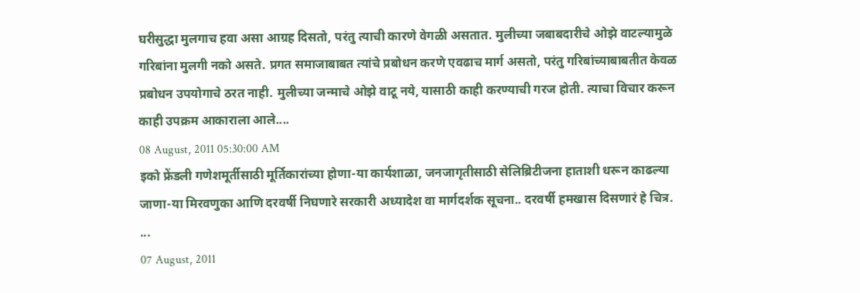घरीसुद्धा मुलगाच हवा असा आग्रह दिसतो, परंतु त्याची कारणे वेगळी असतात. मुलीच्या जबाबदारीचे ओझे वाटल्यामुळे गरिबांना मुलगी नको असते. प्रगत समाजाबाबत त्यांचे प्रबोधन करणे एवढाच मार्ग असतो, परंतु गरिबांच्याबाबतीत केवळ प्रबोधन उपयोगाचे ठरत नाही. मुलीच्या जन्माचे ओझे वाटू नये, यासाठी काही करण्याची गरज होती. त्याचा विचार करून काही उपक्रम आकाराला आले....
08 August, 2011 05:30:00 AM
इको फ्रेंडली गणेशमूर्तीसाठी मूर्तिकारांच्या होणा-या कार्यशाळा, जनजागृतीसाठी सेलिब्रिटीजना हाताशी धरून काढल्या जाणा-या मिरवणुका आणि दरवर्षी निघणारे सरकारी अध्यादेश वा मार्गदर्शक सूचना.. दरवर्षी हमखास दिसणारं हे चित्र. ...
07 August, 2011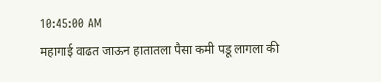10:45:00 AM
महागाई वाढत जाऊन हातातला पैसा कमी पडू लागला की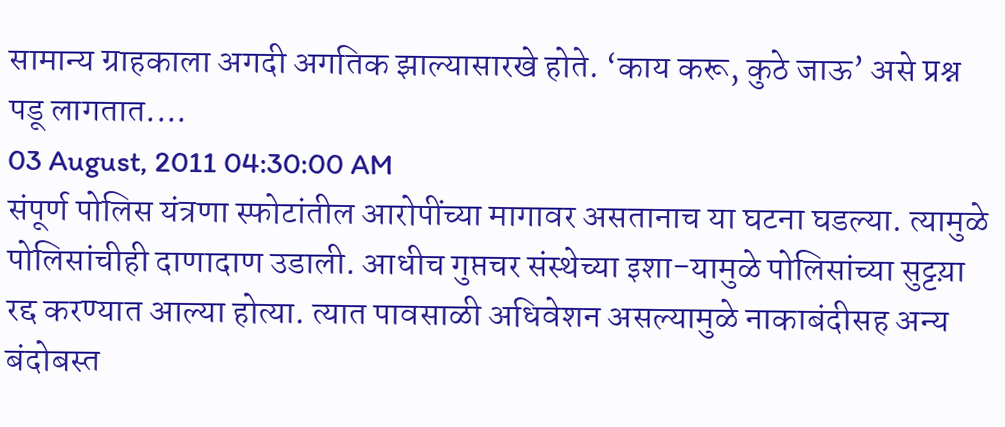सामान्य ग्राहकाला अगदी अगतिक झाल्यासारखे होते. ‘काय करू, कुठे जाऊ’ असे प्रश्न पडू लागतात....
03 August, 2011 04:30:00 AM
संपूर्ण पोलिस यंत्रणा स्फोटांतील आरोपींच्या मागावर असतानाच या घटना घडल्या. त्यामुळे पोलिसांचीही दाणादाण उडाली. आधीच गुप्तचर संस्थेच्या इशा-यामुळे पोलिसांच्या सुट्टय़ा रद्द करण्यात आल्या होत्या. त्यात पावसाळी अधिवेशन असल्यामुळे नाकाबंदीसह अन्य बंदोबस्त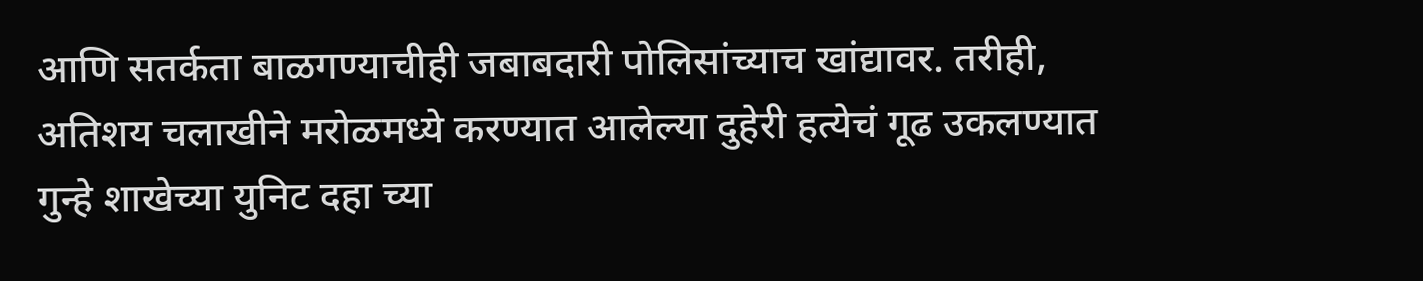आणि सतर्कता बाळगण्याचीही जबाबदारी पोलिसांच्याच खांद्यावर. तरीही, अतिशय चलाखीने मरोळमध्ये करण्यात आलेल्या दुहेरी हत्येचं गूढ उकलण्यात गुन्हे शाखेच्या युनिट दहा च्या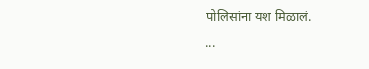पोलिसांना यश मिळालं.
...